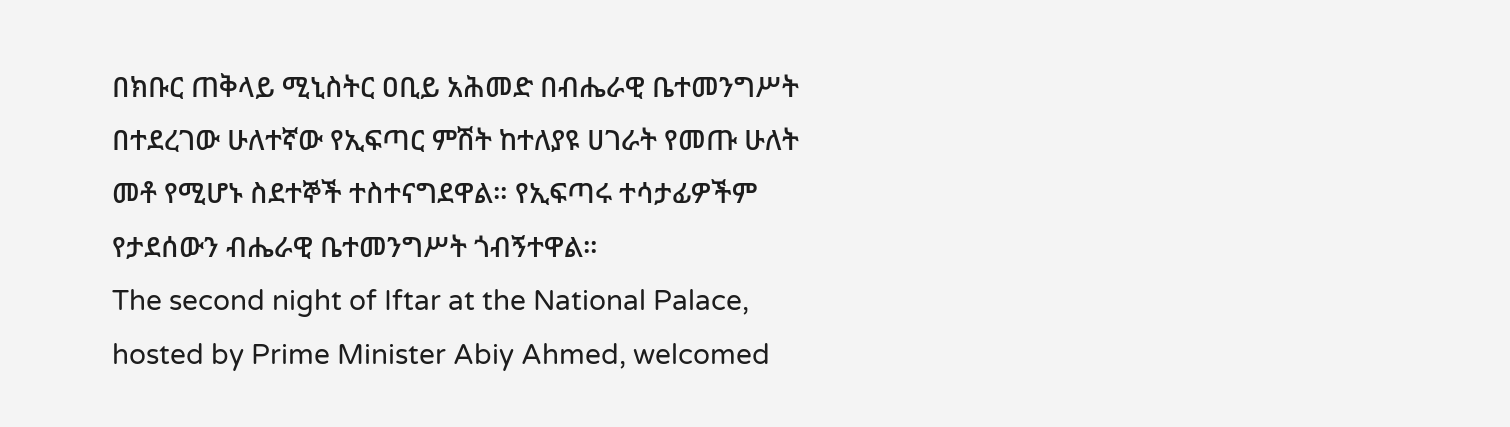በክቡር ጠቅላይ ሚኒስትር ዐቢይ አሕመድ በብሔራዊ ቤተመንግሥት በተደረገው ሁለተኛው የኢፍጣር ምሽት ከተለያዩ ሀገራት የመጡ ሁለት መቶ የሚሆኑ ስደተኞች ተስተናግደዋል። የኢፍጣሩ ተሳታፊዎችም የታደሰውን ብሔራዊ ቤተመንግሥት ጎብኝተዋል።
The second night of Iftar at the National Palace, hosted by Prime Minister Abiy Ahmed, welcomed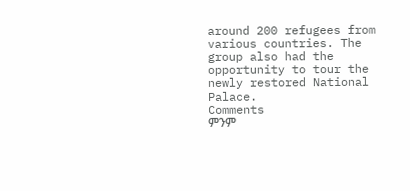around 200 refugees from various countries. The group also had the opportunity to tour the newly restored National Palace.
Comments
ምንም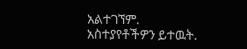አልተገኘም.
አስተያየቶችዎን ይተዉት.